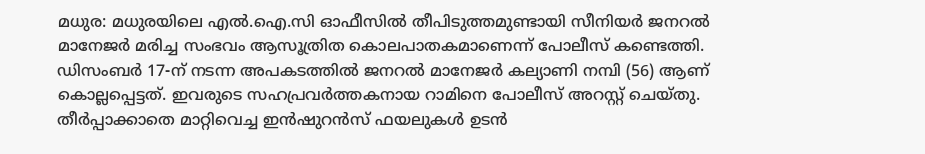മധുര: മധുരയിലെ എൽ.ഐ.സി ഓഫീസിൽ തീപിടുത്തമുണ്ടായി സീനിയർ ജനറൽ മാനേജർ മരിച്ച സംഭവം ആസൂത്രിത കൊലപാതകമാണെന്ന് പോലീസ് കണ്ടെത്തി. ഡിസംബർ 17-ന് നടന്ന അപകടത്തിൽ ജനറൽ മാനേജർ കല്യാണി നമ്പി (56) ആണ് കൊല്ലപ്പെട്ടത്. ഇവരുടെ സഹപ്രവർത്തകനായ റാമിനെ പോലീസ് അറസ്റ്റ് ചെയ്തു.
തീർപ്പാക്കാതെ മാറ്റിവെച്ച ഇൻഷുറൻസ് ഫയലുകൾ ഉടൻ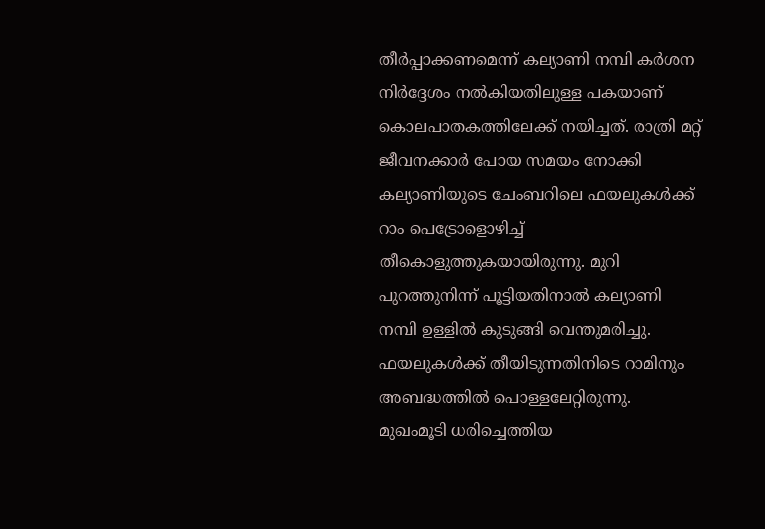തീർപ്പാക്കണമെന്ന് കല്യാണി നമ്പി കർശന നിർദ്ദേശം നൽകിയതിലുള്ള പകയാണ് കൊലപാതകത്തിലേക്ക് നയിച്ചത്. രാത്രി മറ്റ് ജീവനക്കാർ പോയ സമയം നോക്കി കല്യാണിയുടെ ചേംബറിലെ ഫയലുകൾക്ക് റാം പെട്രോളൊഴിച്ച് തീകൊളുത്തുകയായിരുന്നു. മുറി പുറത്തുനിന്ന് പൂട്ടിയതിനാൽ കല്യാണി നമ്പി ഉള്ളിൽ കുടുങ്ങി വെന്തുമരിച്ചു. ഫയലുകൾക്ക് തീയിടുന്നതിനിടെ റാമിനും അബദ്ധത്തിൽ പൊള്ളലേറ്റിരുന്നു.
മുഖംമൂടി ധരിച്ചെത്തിയ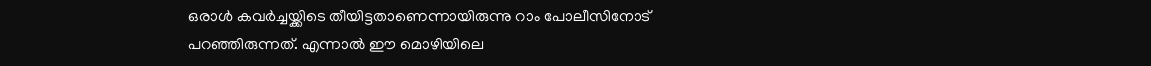ഒരാൾ കവർച്ചയ്ക്കിടെ തീയിട്ടതാണെന്നായിരുന്നു റാം പോലീസിനോട് പറഞ്ഞിരുന്നത്. എന്നാൽ ഈ മൊഴിയിലെ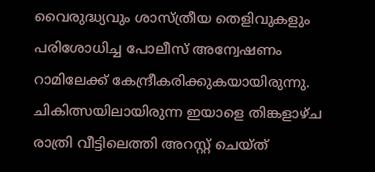വൈരുദ്ധ്യവും ശാസ്ത്രീയ തെളിവുകളും പരിശോധിച്ച പോലീസ് അന്വേഷണം റാമിലേക്ക് കേന്ദ്രീകരിക്കുകയായിരുന്നു. ചികിത്സയിലായിരുന്ന ഇയാളെ തിങ്കളാഴ്ച രാത്രി വീട്ടിലെത്തി അറസ്റ്റ് ചെയ്ത്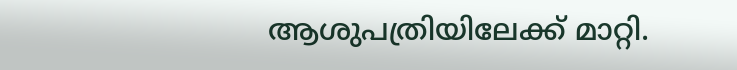ആശുപത്രിയിലേക്ക് മാറ്റി.